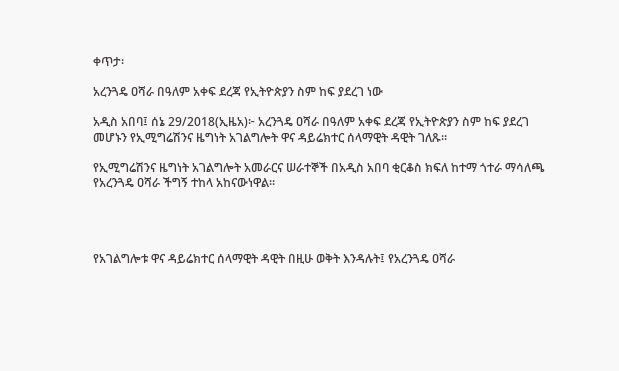ቀጥታ፡

አረንጓዴ ዐሻራ በዓለም አቀፍ ደረጃ የኢትዮጵያን ስም ከፍ ያደረገ ነው

አዲስ አበባ፤ ሰኔ 29/2018(ኢዜአ)፦ አረንጓዴ ዐሻራ በዓለም አቀፍ ደረጃ የኢትዮጵያን ስም ከፍ ያደረገ መሆኑን የኢሚግሬሽንና ዜግነት አገልግሎት ዋና ዳይሬክተር ሰላማዊት ዳዊት ገለጹ።

የኢሚግሬሽንና ዜግነት አገልግሎት አመራርና ሠራተኞች በአዲስ አበባ ቂርቆስ ክፍለ ከተማ ጎተራ ማሳለጫ የአረንጓዴ ዐሻራ ችግኝ ተከላ አከናውነዋል።




የአገልግሎቱ ዋና ዳይሬክተር ሰላማዊት ዳዊት በዚሁ ወቅት እንዳሉት፤ የአረንጓዴ ዐሻራ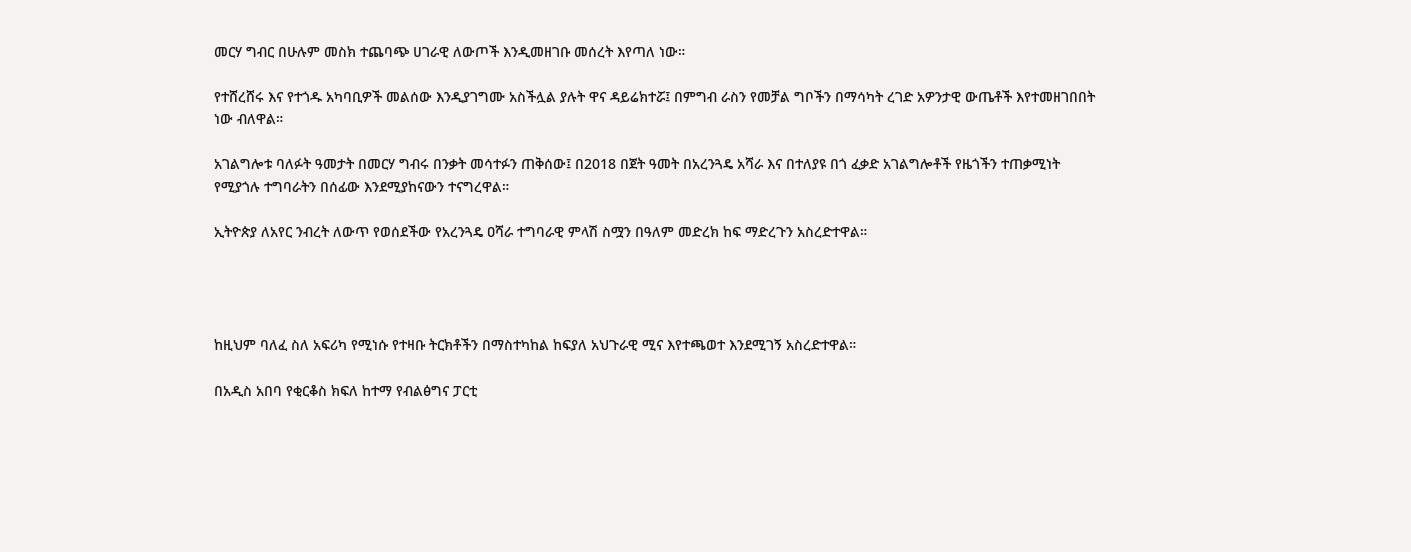መርሃ ግብር በሁሉም መስክ ተጨባጭ ሀገራዊ ለውጦች እንዲመዘገቡ መሰረት እየጣለ ነው።

የተሸረሸሩ እና የተጎዱ አካባቢዎች መልሰው እንዲያገግሙ አስችሏል ያሉት ዋና ዳይሬክተሯ፤ በምግብ ራስን የመቻል ግቦችን በማሳካት ረገድ አዎንታዊ ውጤቶች እየተመዘገበበት ነው ብለዋል።

አገልግሎቱ ባለፉት ዓመታት በመርሃ ግብሩ በንቃት መሳተፉን ጠቅሰው፤ በ2018 በጀት ዓመት በአረንጓዴ አሻራ እና በተለያዩ በጎ ፈቃድ አገልግሎቶች የዜጎችን ተጠቃሚነት የሚያጎሉ ተግባራትን በሰፊው እንደሚያከናውን ተናግረዋል።

ኢትዮጵያ ለአየር ንብረት ለውጥ የወሰደችው የአረንጓዴ ዐሻራ ተግባራዊ ምላሽ ስሟን በዓለም መድረክ ከፍ ማድረጉን አስረድተዋል።




ከዚህም ባለፈ ስለ አፍሪካ የሚነሱ የተዛቡ ትርክቶችን በማስተካከል ከፍያለ አህጉራዊ ሚና እየተጫወተ እንደሚገኝ አስረድተዋል።

በአዲስ አበባ የቂርቆስ ክፍለ ከተማ የብልፅግና ፓርቲ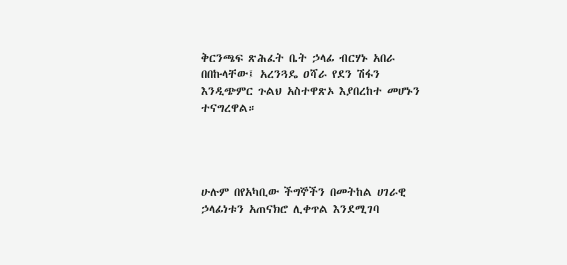ቅርንጫፍ ጽሕፈት ቤት ኃላፊ ብርሃኑ አበራ በበኩላቸው፤ አረንጓዴ ዐሻራ የደን ሽፋን እንዲጭምር ጉልህ አስተዋጽኦ እያበረከተ መሆኑን ተናግረዋል።




ሁሉም በየአካቢው ችግኞችን በመትከል ሀገራዊ ኃላፊነቱን አጠናክሮ ሊቀጥል እንደሚገባ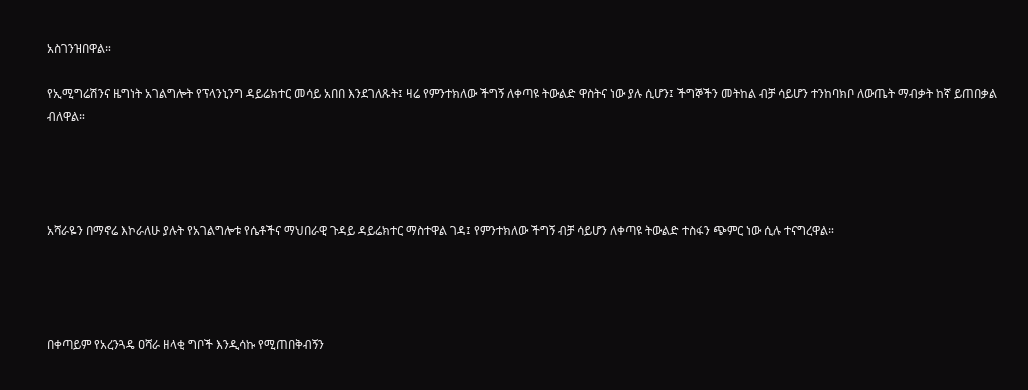አስገንዝበዋል።

የኢሚግሬሽንና ዜግነት አገልግሎት የፕላንኒንግ ዳይሬክተር መሳይ አበበ እንደገለጹት፤ ዛሬ የምንተክለው ችግኝ ለቀጣዩ ትውልድ ዋስትና ነው ያሉ ሲሆን፤ ችግኞችን መትከል ብቻ ሳይሆን ተንከባክቦ ለውጤት ማብቃት ከኛ ይጠበቃል ብለዋል።




አሻራዬን በማኖሬ እኮራለሁ ያሉት የአገልግሎቱ የሴቶችና ማህበራዊ ጉዳይ ዳይሬክተር ማስተዋል ገዳ፤ የምንተክለው ችግኝ ብቻ ሳይሆን ለቀጣዩ ትውልድ ተስፋን ጭምር ነው ሲሉ ተናግረዋል።




በቀጣይም የአረንጓዴ ዐሻራ ዘላቂ ግቦች እንዲሳኩ የሚጠበቅብኝን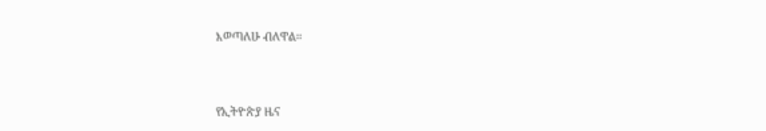እወጣለሁ ብለዋል።



የኢትዮጵያ ዜና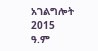አገልግሎት
2015
ዓ.ም